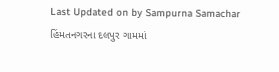Last Updated on by Sampurna Samachar
હિંમતનગરના દલપુર ગામમાં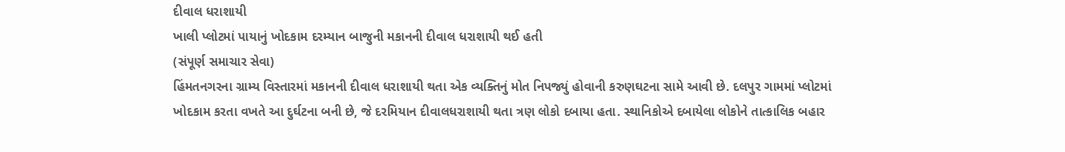દીવાલ ધરાશાયી
ખાલી પ્લોટમાં પાયાનું ખોદકામ દરમ્યાન બાજુની મકાનની દીવાલ ધરાશાયી થઈ હતી
(સંપૂર્ણ સમાચાર સેવા)
હિંમતનગરના ગ્રામ્ય વિસ્તારમાં મકાનની દીવાલ ધરાશાયી થતા એક વ્યક્તિનું મોત નિપજ્યું હોવાની કરુણઘટના સામે આવી છે. દલપુર ગામમાં પ્લોટમાં ખોદકામ કરતા વખતે આ દુર્ઘટના બની છે, જે દરમિયાન દીવાલધરાશાયી થતા ત્રણ લોકો દબાયા હતા. સ્થાનિકોએ દબાયેલા લોકોને તાત્કાલિક બહાર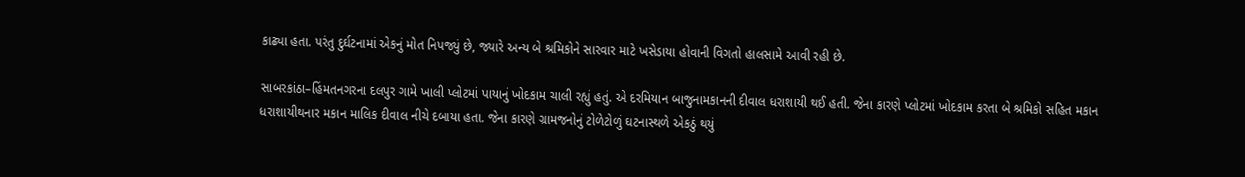કાઢ્યા હતા. પરંતુ દુર્ઘટનામાં એકનું મોત નિપજ્યું છે, જ્યારે અન્ય બે શ્રમિકોને સારવાર માટે ખસેડાયા હોવાની વિગતો હાલસામે આવી રહી છે.

સાબરકાંઠા–હિંમતનગરના દલપુર ગામે ખાલી પ્લોટમાં પાયાનું ખોદકામ ચાલી રહ્યું હતું. એ દરમિયાન બાજુનામકાનની દીવાલ ધરાશાયી થઈ હતી. જેના કારણે પ્લોટમાં ખોદકામ કરતા બે શ્રમિકો સહિત મકાન ધરાશાયીથનાર મકાન માલિક દીવાલ નીચે દબાયા હતા. જેના કારણે ગ્રામજનોનું ટોળેટોળું ઘટનાસ્થળે એકઠું થયું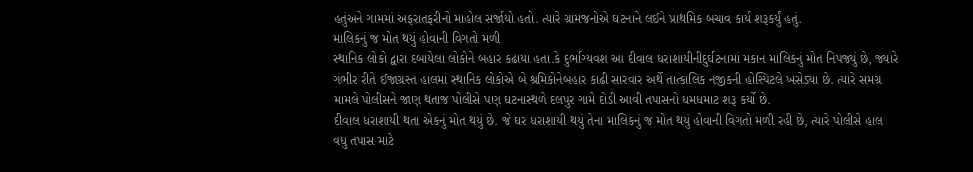હતુંઅને ગામમાં અફરાતફરીનો માહોલ સર્જાયો હતો. ત્યારે ગ્રામજનોએ ઘટનાને લઈને પ્રાથમિક બચાવ કાર્ય શરૂકર્યું હતું.
માલિકનું જ મોત થયું હોવાની વિગતો મળી
સ્થાનિક લોકો દ્વારા દબાયેલા લોકોને બહાર કઢાયા હતા.કે દુર્ભાગ્યવશ આ દીવાલ ધરાશાયીનીદુર્ઘટનામાં મકાન માલિકનું મોત નિપજ્યું છે, જ્યારે ગંભીર રીતે ઈજાગ્રસ્ત હાલમાં સ્થાનિક લોકોએ બે શ્રમિકોનેબહાર કાઢી સારવાર અર્થે તાત્કાલિક નજીકની હોસ્પિટલે ખસેડ્યા છે. ત્યારે સમગ્ર મામલે પોલીસને જાણ થતાજ પોલીસે પણ ઘટનાસ્થળે દલપુર ગામે દોડી આવી તપાસનો ધમધમાટ શરૂ કર્યો છે.
દીવાલ ધરાશાયી થતા એકનું મોત થયું છે. જે ઘર ધરાશાયી થયું તેના માલિકનું જ મોત થયું હોવાની વિગતો મળી રહી છે, ત્યારે પોલીસે હાલ વધુ તપાસ માટે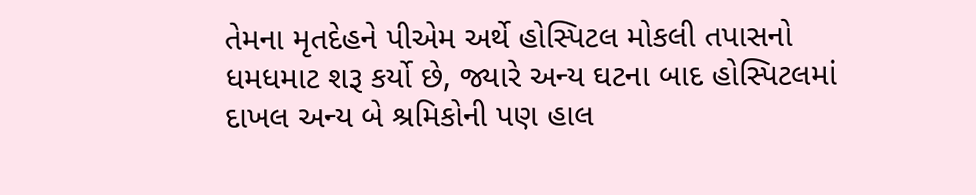તેમના મૃતદેહને પીએમ અર્થે હોસ્પિટલ મોકલી તપાસનો ધમધમાટ શરૂ કર્યો છે, જ્યારે અન્ય ઘટના બાદ હોસ્પિટલમાં દાખલ અન્ય બે શ્રમિકોની પણ હાલ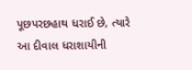પૂછપરછહાથ ધરાઈ છે, ત્યારે આ દીવાલ ધરાશાયીની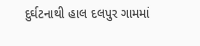દુર્ઘટનાથી હાલ દલપુર ગામમાં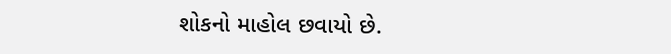શોકનો માહોલ છવાયો છે.